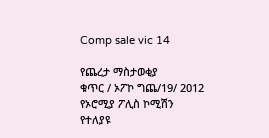Comp sale vic 14

የጨረታ ማስታወቂያ
ቁጥር / ኦፖኮ ግጨ/19/ 2012
የኦሮሚያ ፖሊስ ኮሚሽን
የተለያዩ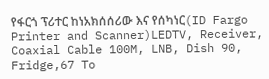የፋርጎ ፕሪተር ከነአክሰሰሪው እና የሰካነር(ID Fargo Printer and Scanner)LEDTV, Receiver, Coaxial Cable 100M, LNB, Dish 90, Fridge,67 To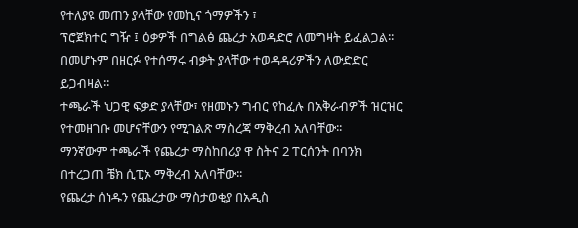የተለያዩ መጠን ያላቸው የመኪና ጎማዎችን ፣
ፕሮጀክተር ግዥ ፤ ዕቃዎች በግልፅ ጨረታ አወዳድሮ ለመግዛት ይፈልጋል፡፡
በመሆኑም በዘርፉ የተሰማሩ ብቃት ያላቸው ተወዳዳሪዎችን ለውድድር ይጋብዛል፡፡
ተጫራች ህጋዊ ፍቃድ ያላቸው፣ የዘመኑን ግብር የከፈሉ በአቅራብዎች ዝርዝር የተመዘገቡ መሆናቸውን የሚገልጽ ማስረጃ ማቅረብ አለባቸው፡፡
ማንኛውም ተጫራች የጨረታ ማስከበሪያ ዋ ስትና 2 ፐርሰንት በባንክ በተረጋጠ ቼክ ሲፒኦ ማቅረብ አለባቸው፡፡
የጨረታ ሰነዱን የጨረታው ማስታወቂያ በአዲስ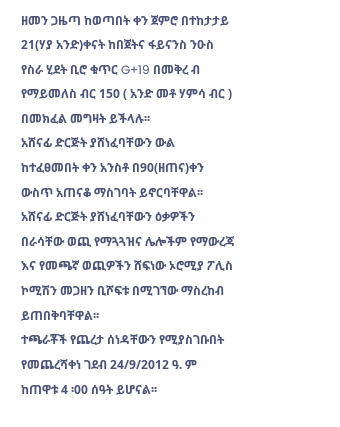ዘመን ጋዜጣ ከወጣበት ቀን ጀምሮ በተከታታይ 21(ሃያ አንድ)ቀናት ከበጀትና ፋይናንስ ንዑስ የስራ ሂደት ቢሮ ቁጥር G+19 በመቅረ ብ የማይመለስ ብር 150 ( አንድ መቶ ሃምሳ ብር ) በመክፈል መግዛት ይችላሉ፡፡
አሸናፊ ድርጅት ያሸነፈባቸውን ውል ከተፈፀመበት ቀን አንስቶ በ90(ዘጠና)ቀን ውስጥ አጠናቆ ማስገባት ይኖርባቸዋል፡፡
አሸናፊ ድርጅት ያሸነፈባቸውን ዕቃዎችን በራሳቸው ወጪ የማጓጓዝና ሌሎችም የማውረጃ እና የመጫኛ ወጪዎችን ሸፍነው ኦሮሚያ ፖሊስ ኮሚሽን መጋዘን ቢሾፍቱ በሚገኘው ማስረከብ ይጠበቅባቸዋል፡፡
ተጫራቾች የጨረታ ሰነዳቸውን የሚያስገቡበት የመጨረሻቀነ ገደብ 24/9/2012 ዓ. ም ከጠዋቱ 4 ፡00 ሰዓት ይሆናል፡፡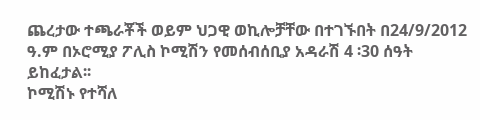ጨረታው ተጫራቾች ወይም ህጋዊ ወኪሎቻቸው በተገኙበት በ24/9/2012 ዓ.ም በኦሮሚያ ፖሊስ ኮሚሽን የመሰብሰቢያ አዳራሽ 4 ፡30 ሰዓት ይከፈታል፡፡
ኮሚሽኑ የተሻለ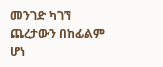መንገድ ካገኘ ጨረታውን በከፊልም ሆነ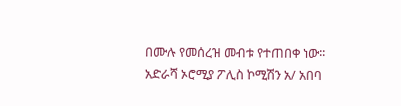በሙሉ የመሰረዝ መብቱ የተጠበቀ ነው፡፡
አድራሻ ኦሮሚያ ፖሊስ ኮሚሽን አ/ አበባ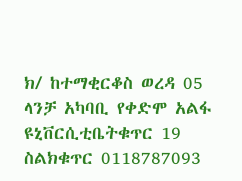ክ/ ከተማቂርቆስ ወረዳ 05 ላንቻ አካባቢ የቀድሞ አልፋ ዩኒቨርሲቲቤትቁጥር 19 ስልክቁጥር 0118787093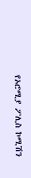የኦሮሚያ ፖሊስ ኮሚሽን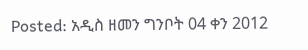Posted: አዲስ ዘመን ግንቦት 04 ቀን 2012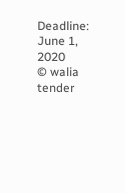Deadline: June 1, 2020
© walia tender